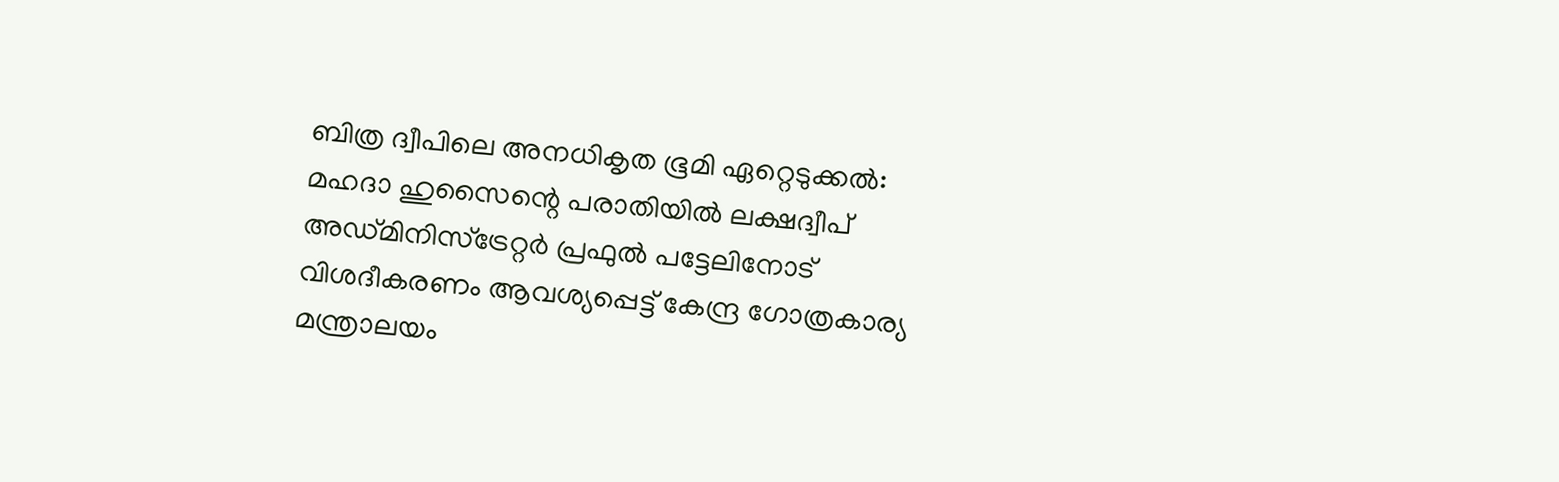ബിത്ര ദ്വീപിലെ അനധികൃത ഭൂമി ഏറ്റെടുക്കൽ: മഹദാ ഹുസൈന്റെ പരാതിയിൽ ലക്ഷദ്വീപ് അഡ്മിനിസ്‌ട്രേറ്റർ പ്രഫുൽ പട്ടേലിനോട് വിശദീകരണം ആവശ്യപ്പെട്ട് കേന്ദ്ര ഗോത്രകാര്യ മന്ത്രാലയം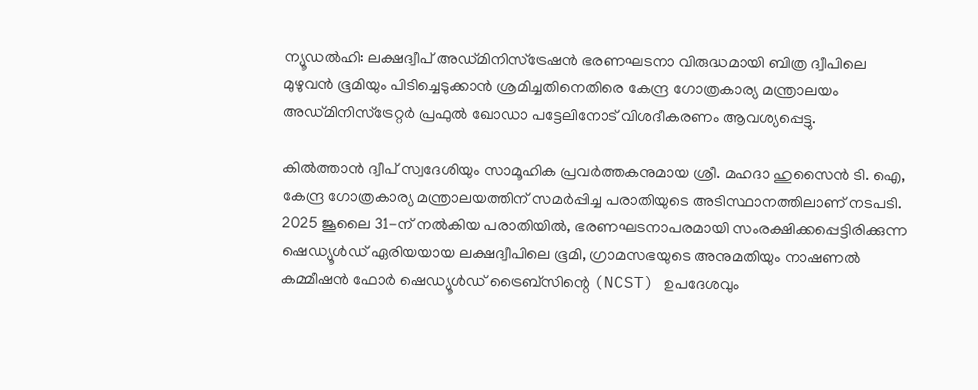ന്യൂഡൽഹി: ലക്ഷദ്വീപ് അഡ്മിനിസ്‌ട്രേഷൻ ഭരണഘടനാ വിരുദ്ധമായി ബിത്ര ദ്വീപിലെ മുഴുവൻ ഭൂമിയും പിടിച്ചെടുക്കാൻ ശ്രമിച്ചതിനെതിരെ കേന്ദ്ര ഗോത്രകാര്യ മന്ത്രാലയം അഡ്മിനിസ്‌ട്രേറ്റർ പ്രഫുൽ ഖോഡാ പട്ടേലിനോട് വിശദീകരണം ആവശ്യപ്പെട്ടു.

കിൽത്താൻ ദ്വീപ് സ്വദേശിയും സാമൂഹിക പ്രവർത്തകനുമായ ശ്രീ. മഹദാ ഹുസൈൻ ടി. ഐ, കേന്ദ്ര ഗോത്രകാര്യ മന്ത്രാലയത്തിന് സമർപ്പിച്ച പരാതിയുടെ അടിസ്ഥാനത്തിലാണ് നടപടി. 2025 ജൂലൈ 31-ന് നൽകിയ പരാതിയിൽ, ഭരണഘടനാപരമായി സംരക്ഷിക്കപ്പെട്ടിരിക്കുന്ന ഷെഡ്യൂൾഡ് ഏരിയയായ ലക്ഷദ്വീപിലെ ഭൂമി, ഗ്രാമസഭയുടെ അനുമതിയും നാഷണൽ കമ്മീഷൻ ഫോർ ഷെഡ്യൂൾഡ് ട്രൈബ്സിന്റെ (NCST) ഉപദേശവും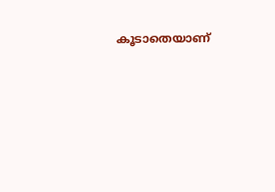കൂടാതെയാണ്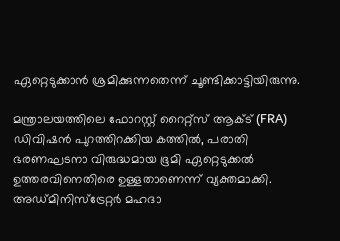ഏറ്റെടുക്കാൻ ശ്രമിക്കുന്നതെന്ന് ചൂണ്ടിക്കാട്ടിയിരുന്നു.

മന്ത്രാലയത്തിലെ ഫോറസ്റ്റ് റൈറ്റ്സ് ആക്ട് (FRA) ഡിവിഷൻ പുറത്തിറക്കിയ കത്തിൽ, പരാതി ഭരണഘടനാ വിരുദ്ധമായ ഭൂമി ഏറ്റെടുക്കൽ ഉത്തരവിനെതിരെ ഉള്ളതാണെന്ന് വ്യക്തമാക്കി. അഡ്മിനിസ്‌ട്രേറ്റർ മഹദാ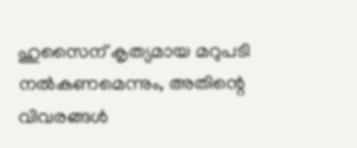ഹുസൈന് കൃത്യമായ മറുപടി നൽകണമെന്നും, അതിന്റെ വിവരങ്ങൾ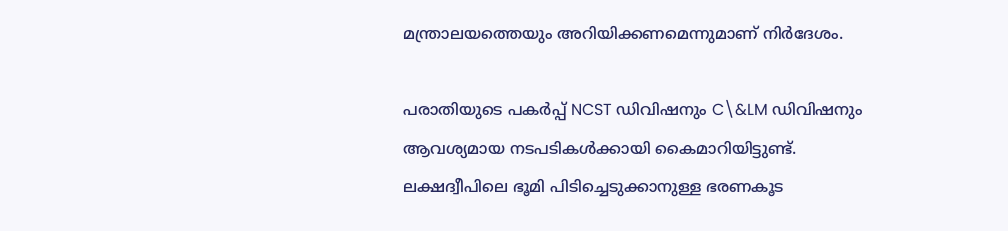മന്ത്രാലയത്തെയും അറിയിക്കണമെന്നുമാണ് നിർദേശം.

പരാതിയുടെ പകർപ്പ് NCST ഡിവിഷനും C\&LM ഡിവിഷനും ആവശ്യമായ നടപടികൾക്കായി കൈമാറിയിട്ടുണ്ട്. ലക്ഷദ്വീപിലെ ഭൂമി പിടിച്ചെടുക്കാനുള്ള ഭരണകൂട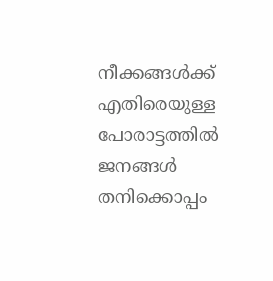നീക്കങ്ങൾക്ക് എതിരെയുള്ള പോരാട്ടത്തിൽ ജനങ്ങൾ തനിക്കൊപ്പം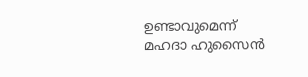ഉണ്ടാവുമെന്ന് മഹദാ ഹുസൈൻ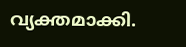വ്യക്തമാക്കി.